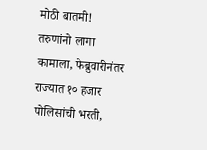मोठी बातमी! तरुणांनो लागा कामाला, फेब्रुवारीनंतर राज्यात १० हजार पोलिसांची भरती,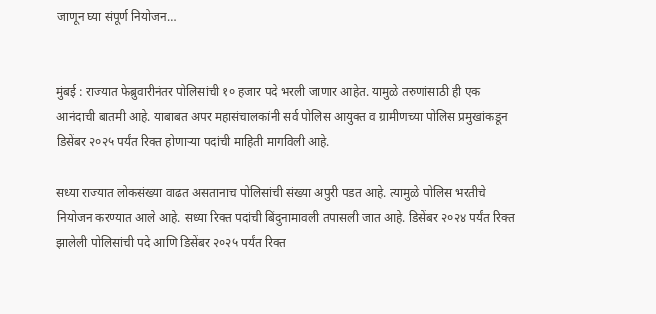जाणून घ्या संपूर्ण नियोजन…


मुंबई : राज्यात फेब्रुवारीनंतर पोलिसांची १० हजार पदे भरली जाणार आहेत. यामुळे तरुणांसाठी ही एक आनंदाची बातमी आहे. याबाबत अपर महासंचालकांनी सर्व पोलिस आयुक्त व ग्रामीणच्या पोलिस प्रमुखांकडून डिसेंबर २०२५ पर्यंत रिक्त होणाऱ्या पदांची माहिती मागविली आहे.

सध्या राज्यात लोकसंख्या वाढत असतानाच पोलिसांची संख्या अपुरी पडत आहे. त्यामुळे पोलिस भरतीचे नियोजन करण्यात आले आहे. सध्या रिक्त पदांची बिंदुनामावली तपासली जात आहे. डिसेंबर २०२४ पर्यंत रिक्त झालेली पोलिसांची पदे आणि डिसेंबर २०२५ पर्यंत रिक्त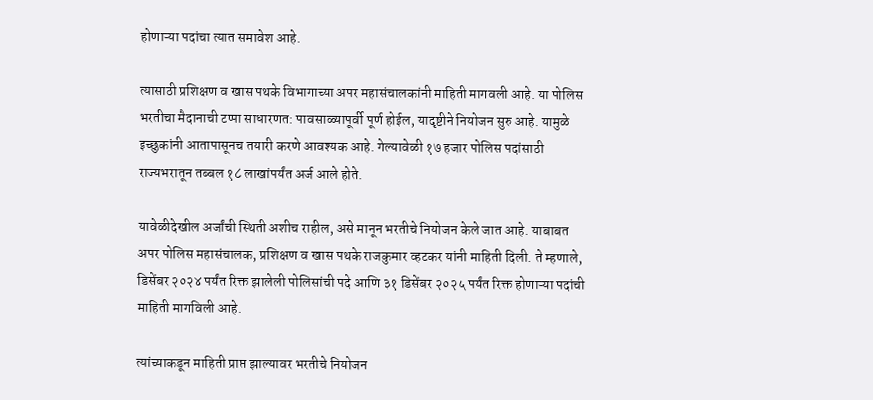होणाऱ्या पदांचा त्यात समावेश आहे.

त्यासाठी प्रशिक्षण व खास पथके विभागाच्या अपर महासंचालकांनी माहिती मागवली आहे. या पोलिस भरतीचा मैदानाची टप्पा साधारणत: पावसाळ्यापूर्वी पूर्ण होईल, यादृष्टीने नियोजन सुरु आहे. यामुळे इच्छुकांनी आतापासूनच तयारी करणे आवश्यक आहे. गेल्यावेळी १७ हजार पोलिस पदांसाठी राज्यभरातून तब्बल १८ लाखांपर्यंत अर्ज आले होते.

यावेळीदेखील अर्जांची स्थिती अशीच राहील, असे मानून भरतीचे नियोजन केले जात आहे. याबाबत अपर पोलिस महासंचालक, प्रशिक्षण व खास पथके राजकुमार व्हटकर यांनी माहिती दिली. ते म्हणाले, डिसेंबर २०२४ पर्यंत रिक्त झालेली पोलिसांची पदे आणि ३१ डिसेंबर २०२५ पर्यंत रिक्त होणाऱ्या पदांची माहिती मागविली आहे.

त्यांच्याकडून माहिती प्राप्त झाल्यावर भरतीचे नियोजन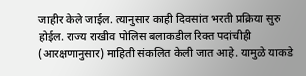जाहीर केले जाईल. त्यानुसार काही दिवसांत भरती प्रक्रिया सुरु होईल. राज्य राखीव पोलिस बलाकडील रिक्त पदांचीही (आरक्षणानुसार) माहिती संकलित केली जात आहे. यामुळे याकडे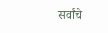सर्वांचे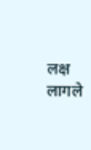लक्ष लागले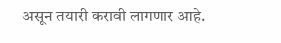असून तयारी करावी लागणार आहे.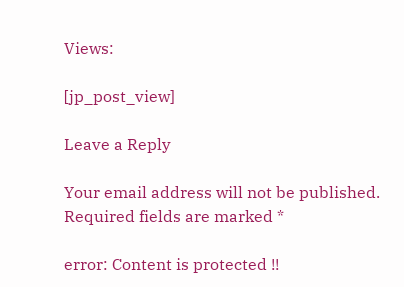Views:

[jp_post_view]

Leave a Reply

Your email address will not be published. Required fields are marked *

error: Content is protected !!